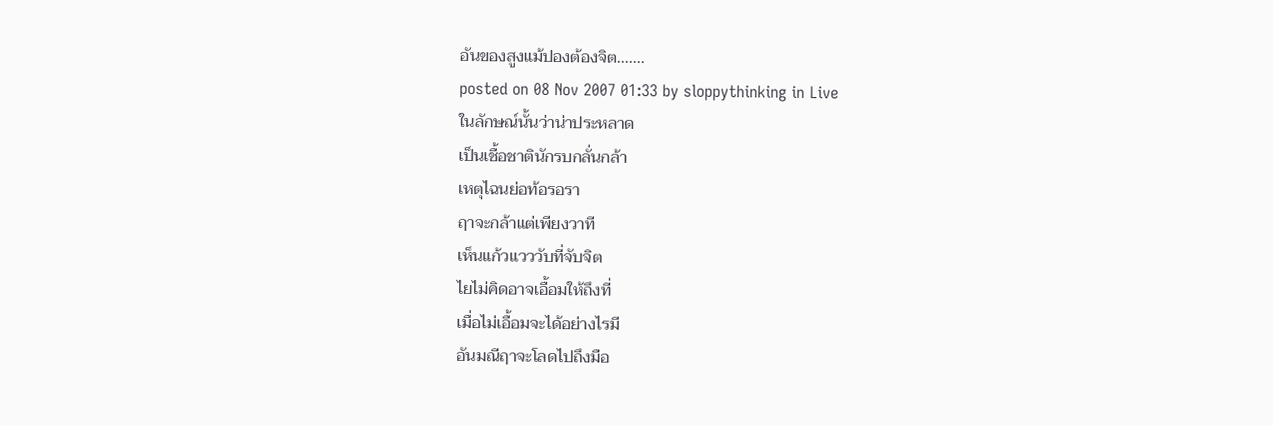อันของสูงแม้ปองต้องจิต.......
posted on 08 Nov 2007 01:33 by sloppythinking in Live
ในลักษณ์นั้นว่าน่าประหลาด
เป็นเชื้อชาตินักรบกลั่นกล้า
เหตุไฉนย่อท้อรอรา
ฤาจะกล้าแต่เพียงวาที
เห็นแก้วแวววับที่จับจิต
ไยไม่คิดอาจเอื้อมให้ถึงที่
เมื่อไม่เอื้อมจะได้อย่างไรมี
อันมณีฤาจะโลดไปถึงมือ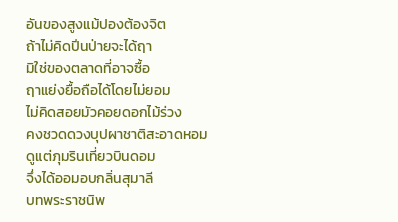อันของสูงแม้ปองต้องจิต
ถ้าไม่คิดปีนป่ายจะได้ฤา
มิใช่ของตลาดที่อาจซื้อ
ฤาแย่งยื้อถือได้โดยไม่ยอม
ไม่คิดสอยมัวคอยดอกไม้ร่วง
คงชวดดวงบุปผาชาติสะอาดหอม
ดูแต่ภุมรินเที่ยวบินดอม
จึ่งได้ออมอบกลิ่นสุมาลี
บทพระราชนิพ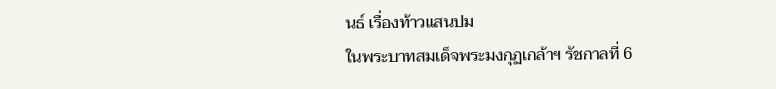นธ์ เรื่องท้าวแสนปม
ในพระบาทสมเด็จพระมงกุฏเกล้าฯ รัชกาลที่ 6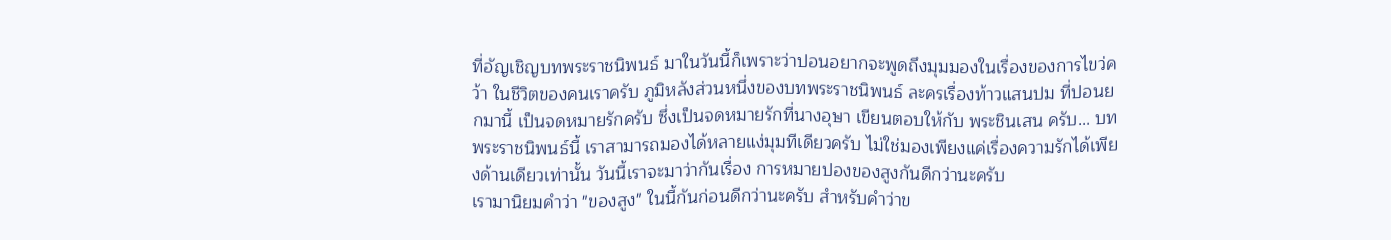ที่อัญเชิญบทพระราชนิพนธ์ มาในวันนี้ก็เพราะว่าปอนอยากจะพูดถึงมุมมองในเรื่องของการไขว่คว้า ในชีวิตของคนเราครับ ภูมิหลังส่วนหนึ่งของบทพระราชนิพนธ์ ละครเรื่องท้าวแสนปม ที่ปอนยกมานี้ เป็นจดหมายรักครับ ซึ่งเป็นจดหมายรักที่นางอุษา เขียนตอบให้กับ พระชินเสน ครับ... บทพระราชนิพนธ์นี้ เราสามารถมองได้หลายแง่มุมทีเดียวครับ ไม่ใช่มองเพียงแค่เรื่องความรักได้เพียงด้านเดียวเท่านั้น วันนี้เราจะมาว่ากันเรื่อง การหมายปองของสูงกันดีกว่านะครับ
เรามานิยมคำว่า "ของสูง" ในนี้กันก่อนดีกว่านะครับ สำหรับคำว่าข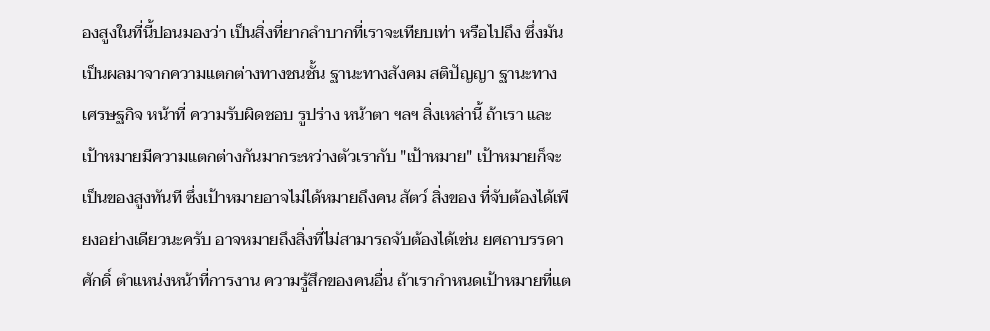องสูงในที่นี้ปอนมองว่า เป็นสิ่งที่ยากลำบากที่เราจะเทียบเท่า หรือไปถึง ซึ่งมันเป็นผลมาจากความแตกต่างทางชนชั้น ฐานะทางสังคม สติปัญญา ฐานะทางเศรษฐกิจ หน้าที่ ความรับผิดชอบ รูปร่าง หน้าตา ฯลฯ สิ่งเหล่านี้ ถ้าเรา และเป้าหมายมีความแตกต่างกันมากระหว่างตัวเรากับ "เป้าหมาย" เป้าหมายก็จะเป็นของสูงทันที ซึ่งเป้าหมายอาจไม่ได้หมายถึงคน สัตว์ สิ่งของ ที่จับต้องได้เพียงอย่างเดียวนะครับ อาจหมายถึงสิ่งที่ไม่สามารถจับต้องได้เช่น ยศถาบรรดาศักดิ์ ตำแหน่งหน้าที่การงาน ความรู้สึกของคนอื่น ถ้าเรากำหนดเป้าหมายที่แต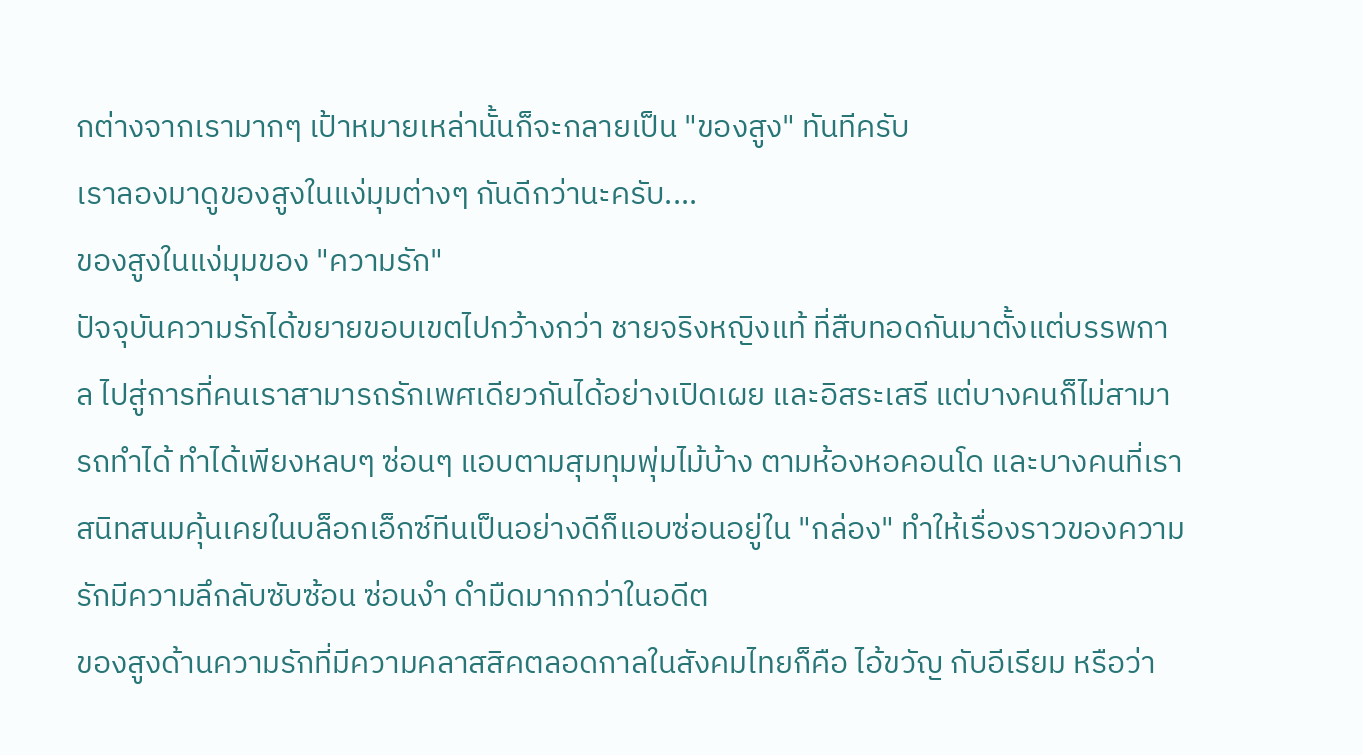กต่างจากเรามากๆ เป้าหมายเหล่านั้นก็จะกลายเป็น "ของสูง" ทันทีครับ
เราลองมาดูของสูงในแง่มุมต่างๆ กันดีกว่านะครับ....
ของสูงในแง่มุมของ "ความรัก"
ปัจจุบันความรักได้ขยายขอบเขตไปกว้างกว่า ชายจริงหญิงแท้ ที่สืบทอดกันมาตั้งแต่บรรพกาล ไปสู่การที่คนเราสามารถรักเพศเดียวกันได้อย่างเปิดเผย และอิสระเสรี แต่บางคนก็ไม่สามารถทำได้ ทำได้เพียงหลบๆ ซ่อนๆ แอบตามสุมทุมพุ่มไม้บ้าง ตามห้องหอคอนโด และบางคนที่เราสนิทสนมคุ้นเคยในบล็อกเอ็กซ์ทีนเป็นอย่างดีก็แอบซ่อนอยู่ใน "กล่อง" ทำให้เรื่องราวของความรักมีความลึกลับซับซ้อน ซ่อนงำ ดำมืดมากกว่าในอดีต
ของสูงด้านความรักที่มีความคลาสสิคตลอดกาลในสังคมไทยก็คือ ไอ้ขวัญ กับอีเรียม หรือว่า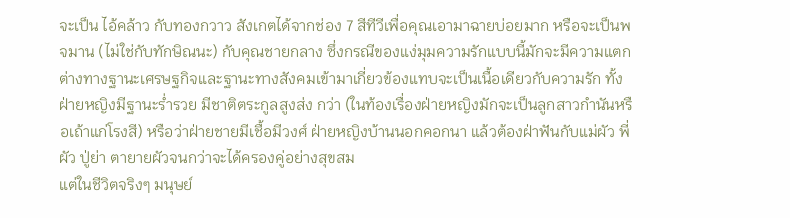จะเป็น ไอ้คล้าว กับทองกวาว สังเกตได้จากช่อง 7 สีทีวีเพื่อคุณเอามาฉายบ่อยมาก หรือจะเป็นพจมาน (ไม่ใช่กับทักษิณนะ) กับคุณชายกลาง ซึ่งกรณีของแง่มุมความรักแบบนี้มักจะมีความแตกต่างทางฐานะเศรษฐกิจและฐานะทางสังคมเข้ามาเกี่ยวข้องแทบจะเป็นเนื้อเดียวกับความรัก ทั้งฝ่ายหญิงมีฐานะร่ำรวย มีชาติตระกูลสูงส่ง กว่า (ในท้องเรื่องฝ่ายหญิงมักจะเป็นลูกสาวกำนันหรือเถ้าแก่โรงสี) หรือว่าฝ่ายชายมีเชื้อมีวงศ์ ฝ่ายหญิงบ้านนอกคอกนา แล้วต้องฝ่าฟันกับแม่ผัว พี่ผัว ปู่ย่า ตายายผัวจนกว่าจะได้ครองคู่อย่างสุขสม
แต่ในชีวิตจริงๆ มนุษย์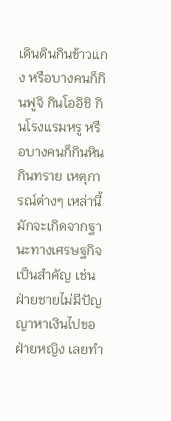เดินดินกินข้าวแกง หรือบางคนก็กินฟูจิ กินโออิชิ กินโรงแรมหรู หรือบางคนก็กินหินกินทราย เหตุการณ์ต่างๆ เหล่านี้มักจะเกิดจากฐานะทางเศรษฐกิจเป็นสำคัญ เช่นฝ่ายชายไม่มีปัญญาหาเงินไปขอฝ่ายหญิง เลยทำ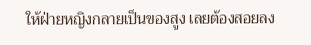ให้ฝ่ายหญิงกลายเป็นของสูง เลยต้องสอยลง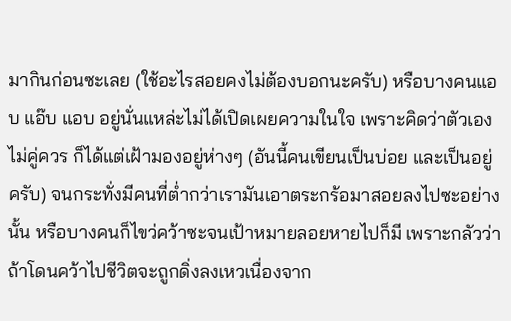มากินก่อนซะเลย (ใช้อะไรสอยคงไม่ต้องบอกนะครับ) หรือบางคนแอบ แอ๊บ แอบ อยู่นั่นแหล่ะไม่ได้เปิดเผยความในใจ เพราะคิดว่าตัวเองไม่คู่ควร ก็ได้แต่เฝ้ามองอยู่ห่างๆ (อันนี้คนเขียนเป็นบ่อย และเป็นอยู่ครับ) จนกระทั่งมีคนที่ต่ำกว่าเรามันเอาตระกร้อมาสอยลงไปซะอย่างนั้น หรือบางคนก็ไขว่คว้าซะจนเป้าหมายลอยหายไปก็มี เพราะกลัวว่าถ้าโดนคว้าไปชีวิตจะถูกดิ่งลงเหวเนื่องจาก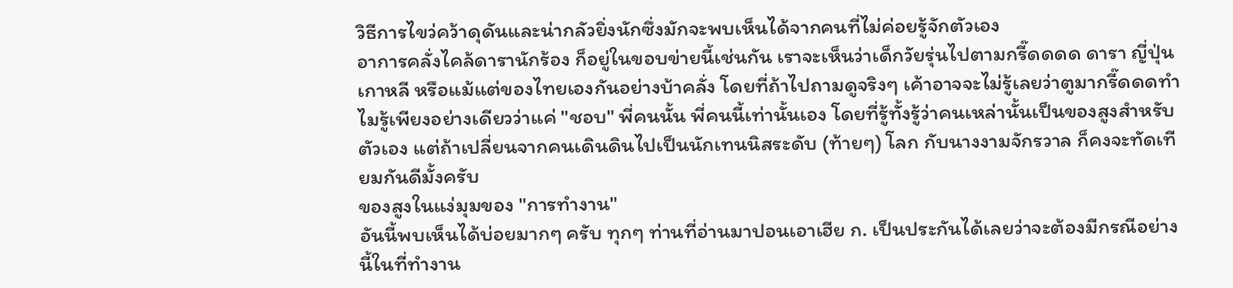วิธีการไขว่คว้าดุดันและน่ากลัวยิ่งนักซึ่งมักจะพบเห็นได้จากคนที่ไม่ค่อยรู้จักตัวเอง
อาการคลั่งไคล้ดารานักร้อง ก็อยู่ในขอบข่ายนี้เช่นกัน เราจะเห็นว่าเด็กวัยรุ่นไปตามกรี๊ดดดด ดารา ญี่ปุ่น เกาหลี หรือแม้แต่ของไทยเองกันอย่างบ้าคลั่ง โดยที่ถ้าไปถามดูจริงๆ เค้าอาจจะไม่รู้เลยว่าตูมากรี๊ดดดทำไมรู้เพียงอย่างเดียวว่าแค่ "ชอบ" พี่คนนั้น พี่คนนี้เท่านั้นเอง โดยที่รู้ทั้งรู้ว่าคนเหล่านั้นเป็นของสูงสำหรับตัวเอง แต่ถ้าเปลี่ยนจากคนเดินดินไปเป็นนักเทนนิสระดับ (ท้ายๆ) โลก กับนางงามจักรวาล ก็คงจะทัดเทียมกันดีมั้งครับ
ของสูงในแง่มุมของ "การทำงาน"
อันนี้พบเห็นได้บ่อยมากๆ ครับ ทุกๆ ท่านที่อ่านมาปอนเอาเฮีย ก. เป็นประกันได้เลยว่าจะต้องมีกรณีอย่างนี้ในที่ทำงาน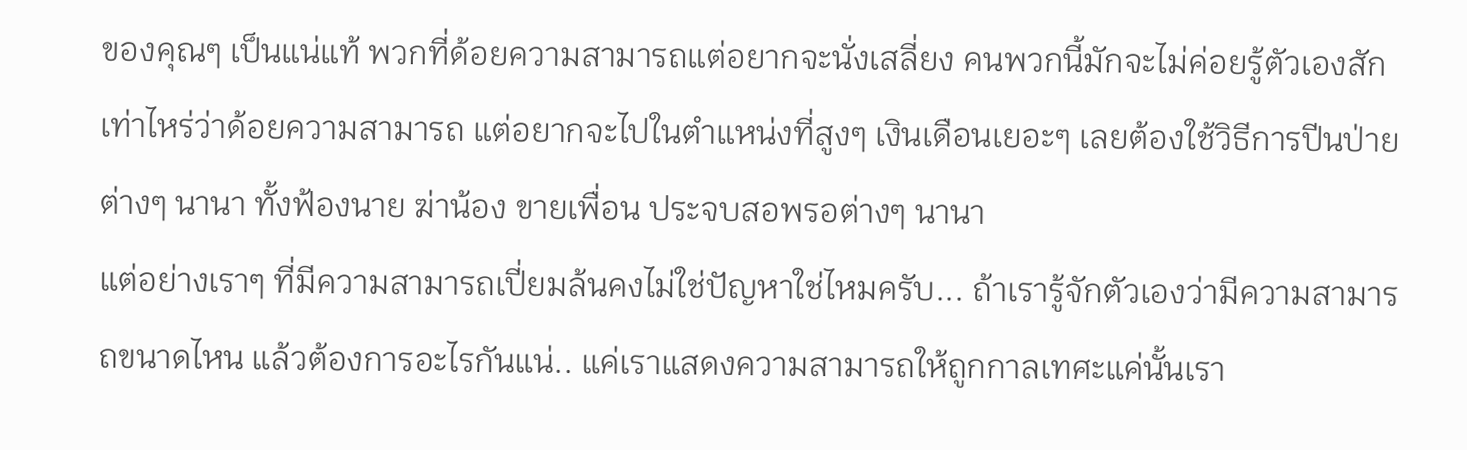ของคุณๆ เป็นแน่แท้ พวกที่ด้อยความสามารถแต่อยากจะนั่งเสลี่ยง คนพวกนี้มักจะไม่ค่อยรู้ตัวเองสักเท่าไหร่ว่าด้อยความสามารถ แต่อยากจะไปในตำแหน่งที่สูงๆ เงินเดือนเยอะๆ เลยต้องใช้วิธีการปีนป่ายต่างๆ นานา ทั้งฟ้องนาย ฆ่าน้อง ขายเพื่อน ประจบสอพรอต่างๆ นานา
แต่อย่างเราๆ ที่มีความสามารถเปี่ยมล้นคงไม่ใช่ปัญหาใช่ไหมครับ... ถ้าเรารู้จักตัวเองว่ามีความสามารถขนาดไหน แล้วต้องการอะไรกันแน่.. แค่เราแสดงความสามารถให้ถูกกาลเทศะแค่นั้นเรา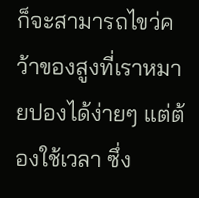ก็จะสามารถไขว่คว้าของสูงที่เราหมายปองได้ง่ายๆ แต่ต้องใช้เวลา ซึ่ง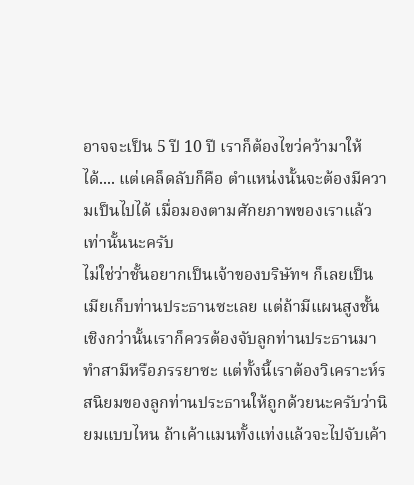อาจจะเป็น 5 ปี 10 ปี เราก็ต้องไขว่คว้ามาให้ได้.... แต่เคล็ดลับก็คือ ตำแหน่งนั้นจะต้องมีความเป็นไปได้ เมื่อมองตามศักยภาพของเราแล้วเท่านั้นนะครับ
ไม่ใช่ว่าชั้นอยากเป็นเจ้าของบริษัทฯ ก็เลยเป็นเมียเก็บท่านประธานซะเลย แต่ถ้ามีแผนสูงชั้นเชิงกว่านั้นเราก็ควรต้องจับลูกท่านประธานมาทำสามีหรือภรรยาซะ แต่ทั้งนี้เราต้องวิเคราะห์รสนิยมของลูกท่านประธานให้ถูกด้วยนะครับว่านิยมแบบไหน ถ้าเค้าแมนทั้งแท่งแล้วจะไปจับเค้า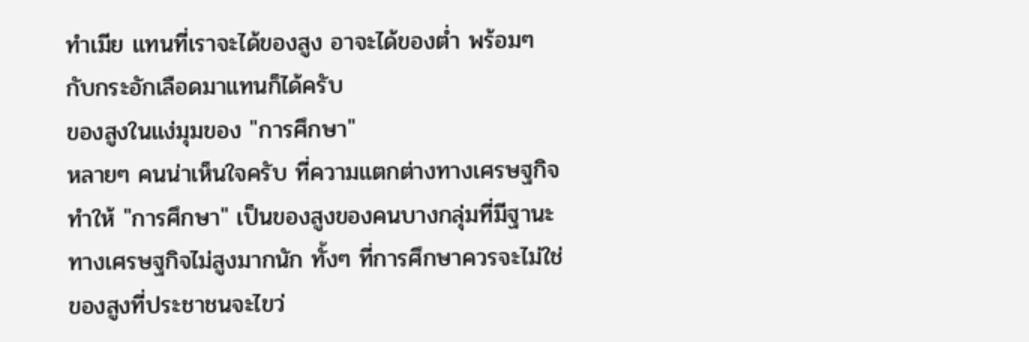ทำเมีย แทนที่เราจะได้ของสูง อาจะได้ของต่ำ พร้อมๆ กับกระอักเลือดมาแทนก็ได้ครับ
ของสูงในแง่มุมของ "การศึกษา"
หลายๆ คนน่าเห็นใจครับ ที่ความแตกต่างทางเศรษฐกิจทำให้ "การศึกษา" เป็นของสูงของคนบางกลุ่มที่มีฐานะทางเศรษฐกิจไม่สูงมากนัก ทั้งๆ ที่การศึกษาควรจะไม่ใช่ของสูงที่ประชาชนจะไขว่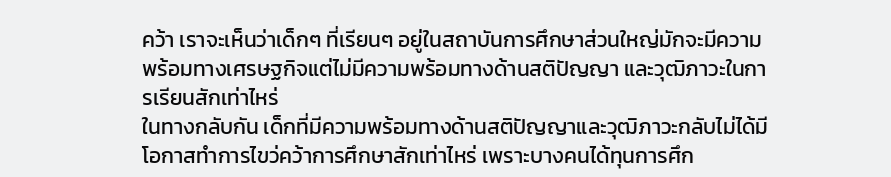คว้า เราจะเห็นว่าเด็กๆ ที่เรียนๆ อยู่ในสถาบันการศึกษาส่วนใหญ่มักจะมีความพร้อมทางเศรษฐกิจแต่ไม่มีความพร้อมทางด้านสติปัญญา และวุฒิภาวะในการเรียนสักเท่าไหร่
ในทางกลับกัน เด็กที่มีความพร้อมทางด้านสติปัญญาและวุฒิภาวะกลับไม่ได้มีโอกาสทำการไขว่คว้าการศึกษาสักเท่าไหร่ เพราะบางคนได้ทุนการศึก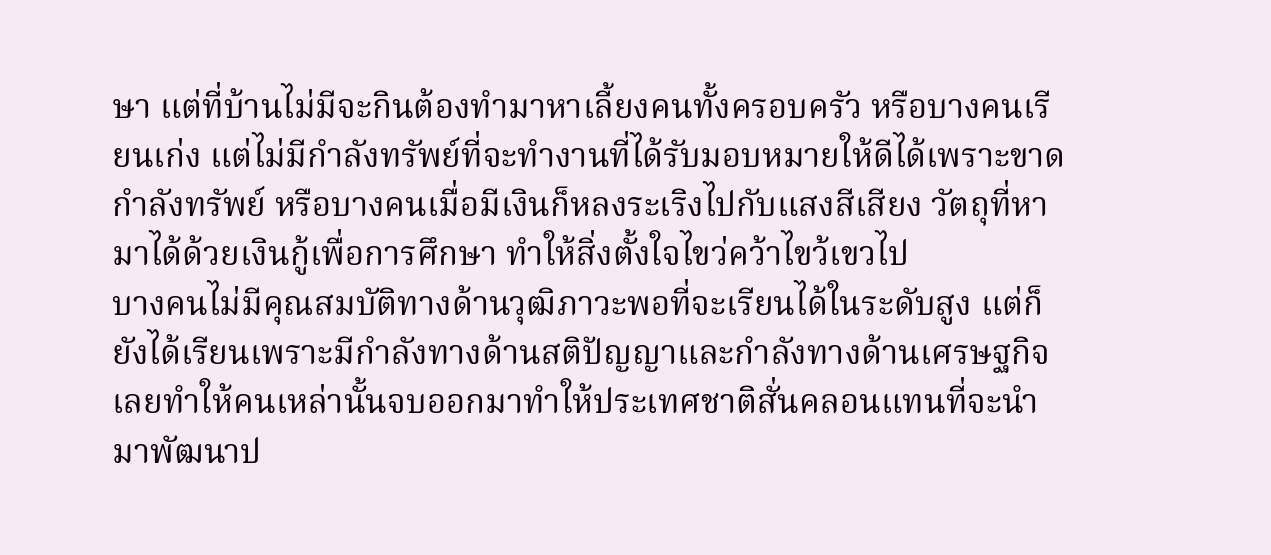ษา แต่ที่บ้านไม่มีจะกินต้องทำมาหาเลี้ยงคนทั้งครอบครัว หรือบางคนเรียนเก่ง แต่ไม่มีกำลังทรัพย์ที่จะทำงานที่ได้รับมอบหมายให้ดีได้เพราะขาดกำลังทรัพย์ หรือบางคนเมื่อมีเงินก็หลงระเริงไปกับแสงสีเสียง วัตถุที่หามาได้ด้วยเงินกู้เพื่อการศึกษา ทำให้สิ่งตั้งใจไขว่คว้าไขว้เขวไป
บางคนไม่มีคุณสมบัติทางด้านวุฒิภาวะพอที่จะเรียนได้ในระดับสูง แต่ก็ยังได้เรียนเพราะมีกำลังทางด้านสติปัญญาและกำลังทางด้านเศรษฐกิจ เลยทำให้คนเหล่านั้นจบออกมาทำให้ประเทศชาติสั่นคลอนแทนที่จะนำมาพัฒนาป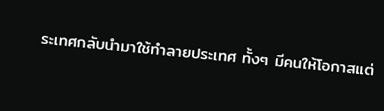ระเทศกลับนำมาใช้ทำลายประเทศ ทั้งๆ มีคนให้โอกาสแต่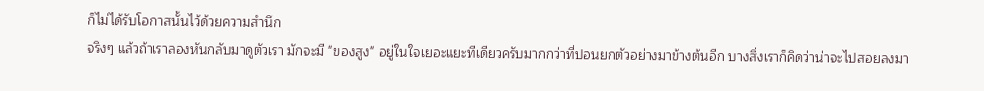ก็ไม่ได้รับโอกาสนั้นไว้ด้วยความสำนึก
จริงๆ แล้วถ้าเราลองหันกลับมาดูตัวเรา มักจะมี "ของสูง" อยู่ในใจเยอะแยะทีเดียวครับมากกว่าที่ปอนยกตัวอย่างมาข้างต้นอีก บางสิ่งเราก็คิดว่าน่าจะไปสอยลงมา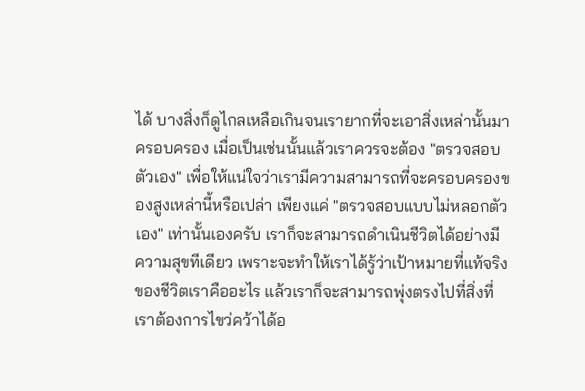ได้ บางสิ่งก็ดูไกลเหลือเกินจนเรายากที่จะเอาสิ่งเหล่านั้นมาครอบครอง เมื่อเป็นเช่นนั้นแล้วเราควรจะต้อง "ตรวจสอบตัวเอง" เพื่อให้แน่ใจว่าเรามีความสามารถที่จะครอบครองของสูงเหล่านี้หรือเปล่า เพียงแค่ "ตรวจสอบแบบไม่หลอกตัวเอง" เท่านั้นเองครับ เราก็จะสามารถดำเนินชีวิตได้อย่างมีความสุขทีเดียว เพราะจะทำให้เราได้รู้ว่าเป้าหมายที่แท้จริงของชีวิตเราคืออะไร แล้วเราก็จะสามารถพุ่งตรงไปที่สิ่งที่เราต้องการไขว่คว้าได้อ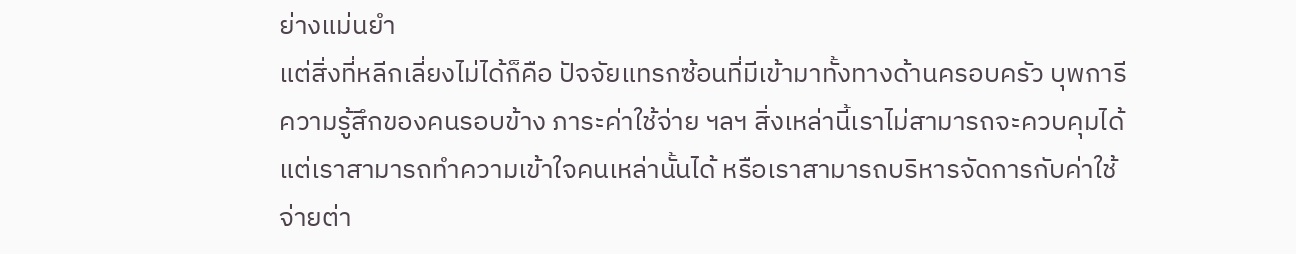ย่างแม่นยำ
แต่สิ่งที่หลีกเลี่ยงไม่ได้ก็คือ ปัจจัยแทรกซ้อนที่มีเข้ามาทั้งทางด้านครอบครัว บุพการี ความรู้สึกของคนรอบข้าง ภาระค่าใช้จ่าย ฯลฯ สิ่งเหล่านี้เราไม่สามารถจะควบคุมได้ แต่เราสามารถทำความเข้าใจคนเหล่านั้นได้ หรือเราสามารถบริหารจัดการกับค่าใช้จ่ายต่า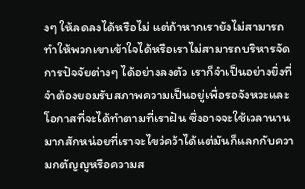งๆ ให้ลดลงได้หรือไม่ แต่ถ้าหากเรายังไม่สามารถทำให้พวกเขาเข้าใจได้หรือเราไม่สามารถบริหารจัดการปัจจัยต่างๆ ได้อย่างลงตัว เราก็จำเป็นอย่างยิ่งที่จำต้องยอมรับสภาพความเป็นอยู่เพื่อรอจังหวะและโอกาสที่จะได้ทำตามที่เราฝัน ซึ่งอาจจะใช้เวลานานมากสักหน่อยที่เราจะไขว่คว้าได้แต่มันก็แลกกับความกตัญญูหรือความส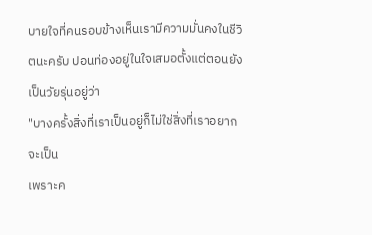บายใจที่คนรอบข้างเห็นเรามีความมั่นคงในชีวิตนะครับ ปอนท่องอยู่ในใจเสมอตั้งแต่ตอนยังเป็นวัยรุ่นอยู่ว่า
"บางครั้งสิ่งที่เราเป็นอยู่ก็ไม่ใช่สิ่งที่เราอยากจะเป็น
เพราะค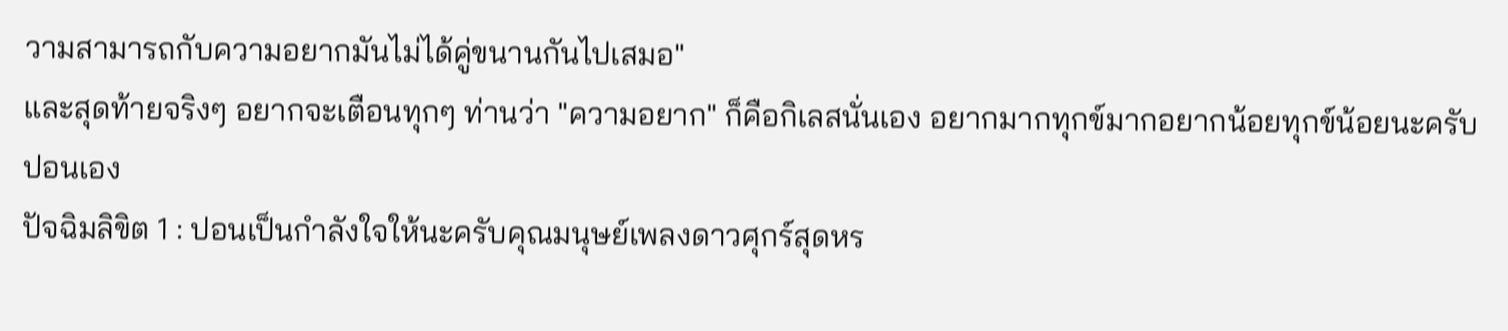วามสามารถกับความอยากมันไม่ได้คู่ขนานกันไปเสมอ"
และสุดท้ายจริงๆ อยากจะเตือนทุกๆ ท่านว่า "ความอยาก" ก็คือกิเลสนั่นเอง อยากมากทุกข์มากอยากน้อยทุกข์น้อยนะครับ
ปอนเอง
ปัจฉิมลิขิต 1 : ปอนเป็นกำลังใจให้นะครับคุณมนุษย์เพลงดาวศุกร์สุดหร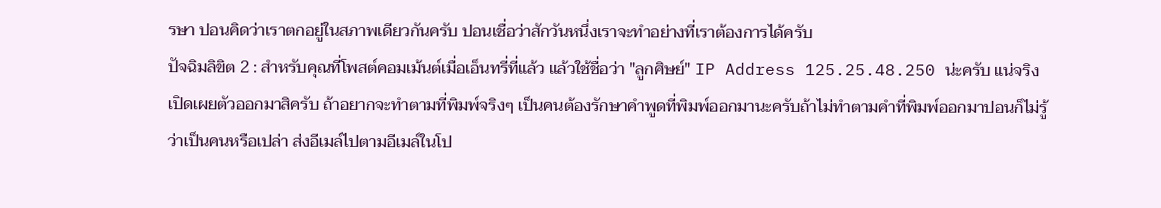รษา ปอนคิดว่าเราตกอยู่ในสภาพเดียวกันครับ ปอนเชื่อว่าสักวันหนึ่งเราจะทำอย่างที่เราต้องการได้ครับ
ปัจฉิมลิขิต 2 : สำหรับคุณที่โพสต์คอมเม้นต์เมื่อเอ็นทรี่ที่แล้ว แล้วใช้ชื่อว่า "ลูกศิษย์" IP Address 125.25.48.250 น่ะครับ แน่จริงเปิดเผยตัวออกมาสิครับ ถ้าอยากจะทำตามที่พิมพ์จริงๆ เป็นคนต้องรักษาคำพูดที่พิมพ์ออกมานะครับถ้าไม่ทำตามคำที่พิมพ์ออกมาปอนก็ไม่รู้ว่าเป็นคนหรือเปล่า ส่งอีเมล์ไปตามอีเมล์ในโป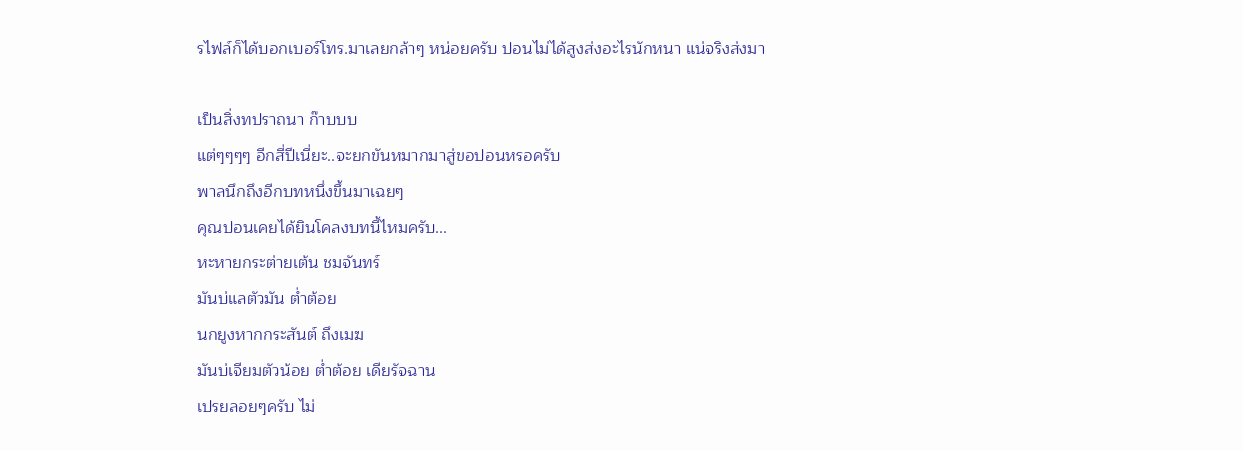รไฟล์ก็ได้บอกเบอร์โทร.มาเลยกล้าๆ หน่อยครับ ปอนไม่ได้สูงส่งอะไรนักหนา แน่จริงส่งมา

เป็นสิ่งทปราถนา ก๊าบบบ
แต่ๆๆๆๆ อีกสี่ปีเนี่ยะ..จะยกขันหมากมาสู่ขอปอนหรอครับ
พาลนึกถึงอีกบทหนึ่งขึ้นมาเฉยๆ
คุณปอนเคยได้ยินโคลงบทนี้ไหมครับ...
หะหายกระต่ายเต้น ชมจันทร์
มันบ่แลตัวมัน ต่ำต้อย
นกยูงหากกระสันต์ ถึงเมฆ
มันบ่เจียมตัวน้อย ต่ำต้อย เดียรัจฉาน
เปรยลอยๆครับ ไม่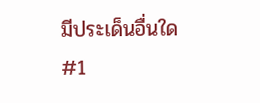มีประเด็นอื่นใด
#1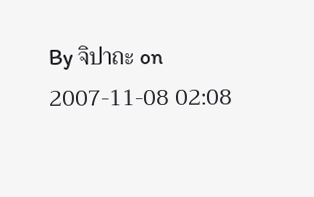By จิปาถะ on 2007-11-08 02:08